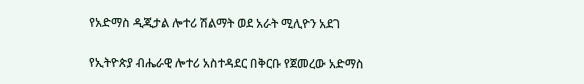የአድማስ ዲጂታል ሎተሪ ሽልማት ወደ አራት ሚሊዮን አደገ

የኢትዮጵያ ብሔራዊ ሎተሪ አስተዳደር በቅርቡ የጀመረው አድማስ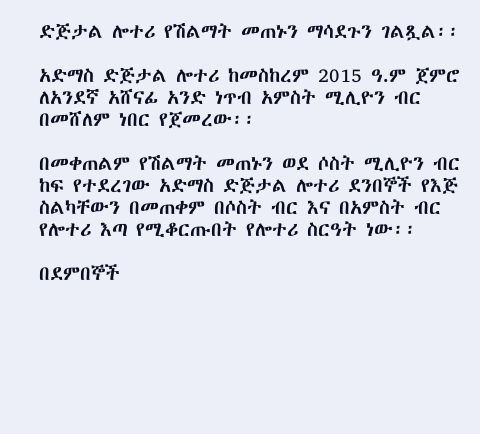ድጅታል ሎተሪ የሽልማት መጠኑን ማሳደጉን ገልጿል፡፡

አድማስ ድጅታል ሎተሪ ከመስከረም 2015 ዓ.ም ጀምሮ ለአንደኛ አሸናፊ አንድ ነጥብ አምስት ሚሊዮን ብር በመሸለም ነበር የጀመረው፡፡

በመቀጠልም የሽልማት መጠኑን ወደ ሶስት ሚሊዮን ብር ከፍ የተደረገው አድማስ ድጅታል ሎተሪ ደንበኞች የእጅ ስልካቸውን በመጠቀም በሶስት ብር እና በአምስት ብር የሎተሪ እጣ የሚቆርጡበት የሎተሪ ስርዓት ነው፡፡

በደምበኞች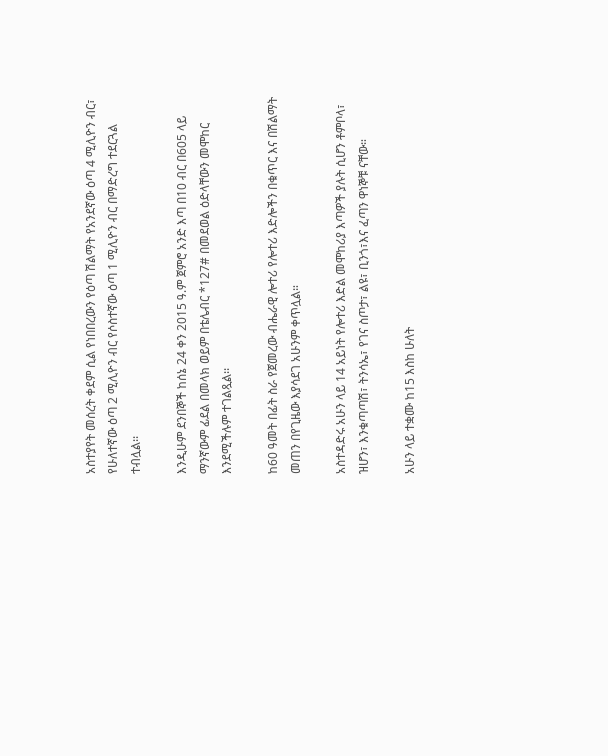አስተያየት መሰረት ቀደም ሲል የነበበረውን የዕጣ ሽልማት የአንደኛው ዕጣ 4 ሚሊዮን ብር፣ የሁለተኛው ዕጣ 2 ሚሊዮን ብር የሶስተኛው ዕጣ 1 ሚሊዮን ብር በማድረግ ተደርጓል ተብሏል፡፡

እንዲሁም ደንበኞች ከሰኔ 24 ቀን 2015 ዓ.ም ጀምሮ አንድ እጣ በ10 ብር በ605 ላይ ማንኛውም ፊደል በመላክ ወይም በቴሌብር *127# በመደወል ዕድላቸውን መሞከር እንደሚችሉም ተገልጿል፡፡

ከ60 ዓመት በፊት ስራ የጀመረው ብሔራዊ ሎተሪ የሎተሪ እድሎችን በቁጥር እና በሽልማት መጠን በየጊዜው እያሳደገ አሁንም ቀጥሏል።

አስተዳድሩ አሁን ላይ 14 አይነት የሎተሪ እድል መሞከሪያ እጣዎች ያሉት ሲሆን ቶምቦላ፣ ዝሆን፣ እንቁጣጣሽ፣ ትንሳኤ፣ የገና ስጦታ፣ ልዩ፣ ቢንጎ፣እና ፈጣን ዋነኞቹ ናቸው።

አሁን ላይ ተቋሙ ከ15 እስከ ሁለት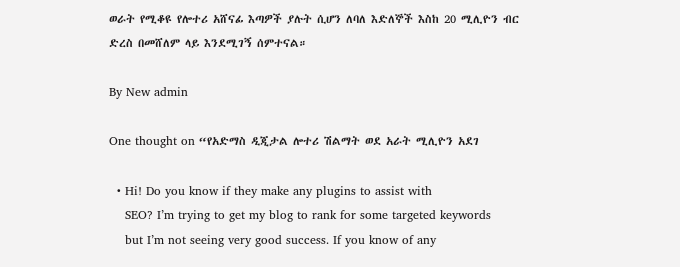ወራት የሚቆዩ የሎተሪ አሸናፊ እጣዎች ያሉት ሲሆን ለባለ እድለኞች እስከ 20 ሚሊዮን ብር ድረስ በመሸለም ላይ እንደሚገኝ ሰምተናል።

By New admin

One thought on “የአድማስ ዲጂታል ሎተሪ ሽልማት ወደ አራት ሚሊዮን አደገ

  • Hi! Do you know if they make any plugins to assist with
    SEO? I’m trying to get my blog to rank for some targeted keywords
    but I’m not seeing very good success. If you know of any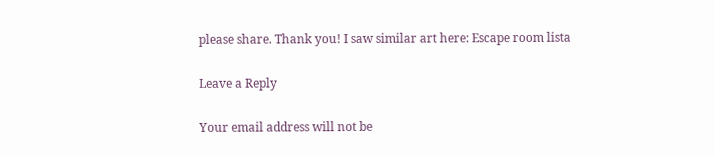please share. Thank you! I saw similar art here: Escape room lista

Leave a Reply

Your email address will not be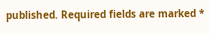published. Required fields are marked *